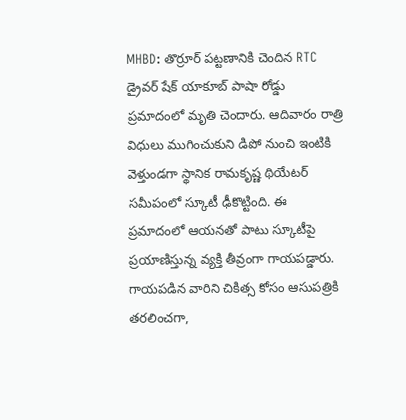MHBD: తొర్రూర్ పట్టణానికి చెందిన RTC డ్రైవర్ షేక్ యాకూబ్ పాషా రోడ్డు ప్రమాదంలో మృతి చెందారు. ఆదివారం రాత్రి విధులు ముగించుకుని డిపో నుంచి ఇంటికి వెళ్తుండగా స్థానిక రామకృష్ణ థియేటర్ సమీపంలో స్కూటీ ఢీకొట్టింది. ఈ ప్రమాదంలో ఆయనతో పాటు స్కూటీపై ప్రయాణిస్తున్న వ్యక్తి తీవ్రంగా గాయపడ్డారు. గాయపడిన వారిని చికిత్స కోసం ఆసుపత్రికి తరలించగా,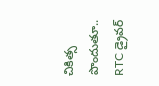చికిత్స పొందుతూ.. RTC డ్రైవర్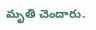మృతి చెందారు.